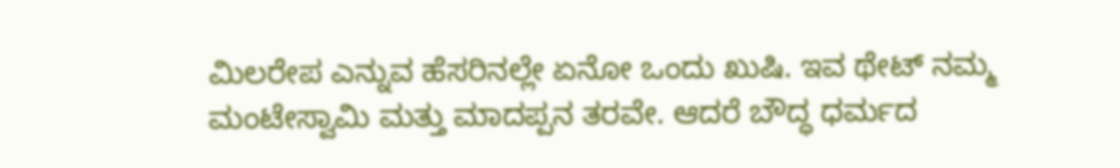ಮಿಲರೇಪ ಎನ್ನುವ ಹೆಸರಿನಲ್ಲೇ ಏನೋ ಒಂದು ಖುಷಿ. ಇವ ಥೇಟ್ ನಮ್ಮ ಮಂಟೇಸ್ವಾಮಿ ಮತ್ತು ಮಾದಪ್ಪನ ತರವೇ. ಆದರೆ ಬೌದ್ಧ ಧರ್ಮದ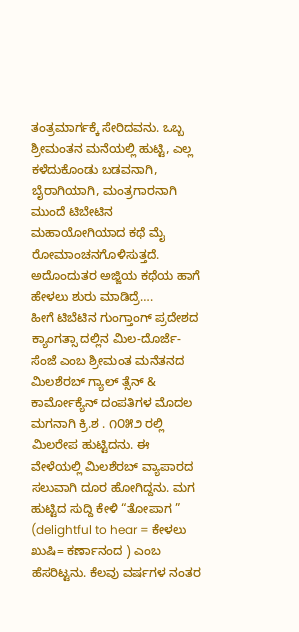ತಂತ್ರಮಾರ್ಗಕ್ಕೆ ಸೇರಿದವನು. ಒಬ್ಬ ಶ್ರೀಮಂತನ ಮನೆಯಲ್ಲಿ ಹುಟ್ಟಿ, ಎಲ್ಲ ಕಳೆದುಕೊಂಡು ಬಡವನಾಗಿ, ಬೈರಾಗಿಯಾಗಿ, ಮಂತ್ರಗಾರನಾಗಿ ಮುಂದೆ ಟಿಬೇಟಿನ ಮಹಾಯೋಗಿಯಾದ ಕಥೆ ಮೈ ರೋಮಾಂಚನಗೊಳಿಸುತ್ತದೆ. ಅದೊಂದುತರ ಅಜ್ಜಿಯ ಕಥೆಯ ಹಾಗೆ ಹೇಳಲು ಶುರು ಮಾಡಿದ್ರೆ….
ಹೀಗೆ ಟಿಬೆಟಿನ ಗುಂಗ್ತಾಂಗ್ ಪ್ರದೇಶದ ಕ್ಯಾಂಗತ್ಸಾ ದಲ್ಲಿನ ಮಿಲ-ದೊರ್ಜೆ-ಸೆಂಜೆ ಎಂಬ ಶ್ರೀಮಂತ ಮನೆತನದ ಮಿಲಶೆರಬ್ ಗ್ಯಾಲ್ ತ್ಸೆನ್ & ಕಾರ್ಮೋಕ್ಯೆನ್ ದಂಪತಿಗಳ ಮೊದಲ ಮಗನಾಗಿ ಕ್ರಿ.ಶ . ೧೦೫೨ ರಲ್ಲಿ ಮಿಲರೇಪ ಹುಟ್ಟಿದನು. ಈ ವೇಳೆಯಲ್ಲಿ ಮಿಲಶೆರಬ್ ವ್ಯಾಪಾರದ ಸಲುವಾಗಿ ದೂರ ಹೋಗಿದ್ದನು. ಮಗ ಹುಟ್ಟಿದ ಸುದ್ದಿ ಕೇಳಿ “ತೋಪಾಗ ” (delightful to hear = ಕೇಳಲು ಖುಷಿ= ಕರ್ಣಾನಂದ ) ಎಂಬ ಹೆಸರಿಟ್ಟನು. ಕೆಲವು ವರ್ಷಗಳ ನಂತರ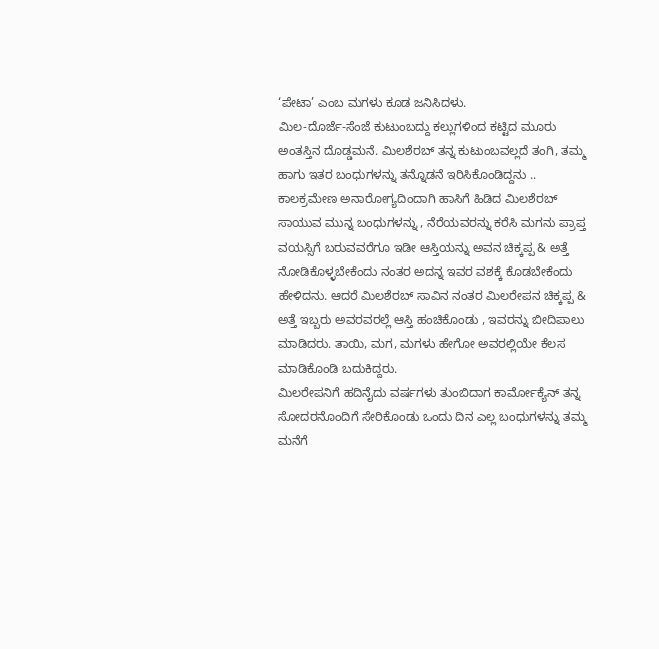‘ಪೇಟಾ’ ಎಂಬ ಮಗಳು ಕೂಡ ಜನಿಸಿದಳು.
ಮಿಲ-ದೊರ್ಜೆ-ಸೆಂಜೆ ಕುಟುಂಬದ್ದು ಕಲ್ಲುಗಳಿಂದ ಕಟ್ಟಿದ ಮೂರು ಅಂತಸ್ತಿನ ದೊಡ್ಡಮನೆ. ಮಿಲಶೆರಬ್ ತನ್ನ ಕುಟುಂಬವಲ್ಲದೆ ತಂಗಿ, ತಮ್ಮ ಹಾಗು ಇತರ ಬಂಧುಗಳನ್ನು ತನ್ನೊಡನೆ ಇರಿಸಿಕೊಂಡಿದ್ದನು .. ಕಾಲಕ್ರಮೇಣ ಅನಾರೋಗ್ಯದಿಂದಾಗಿ ಹಾಸಿಗೆ ಹಿಡಿದ ಮಿಲಶೆರಬ್ ಸಾಯುವ ಮುನ್ನ ಬಂಧುಗಳನ್ನು , ನೆರೆಯವರನ್ನು ಕರೆಸಿ ಮಗನು ಪ್ರಾಪ್ತ ವಯಸ್ಸಿಗೆ ಬರುವವರೆಗೂ ಇಡೀ ಆಸ್ತಿಯನ್ನು ಅವನ ಚಿಕ್ಕಪ್ಪ & ಅತ್ತೆ ನೋಡಿಕೊಳ್ಳಬೇಕೆಂದು ನಂತರ ಅದನ್ನ ಇವರ ವಶಕ್ಕೆ ಕೊಡಬೇಕೆಂದು ಹೇಳಿದನು. ಆದರೆ ಮಿಲಶೆರಬ್ ಸಾವಿನ ನಂತರ ಮಿಲರೇಪನ ಚಿಕ್ಕಪ್ಪ & ಅತ್ತೆ ಇಬ್ಬರು ಅವರವರಲ್ಲೆ ಆಸ್ತಿ ಹಂಚಿಕೊಂಡು , ಇವರನ್ನು ಬೀದಿಪಾಲು ಮಾಡಿದರು. ತಾಯಿ, ಮಗ, ಮಗಳು ಹೇಗೋ ಅವರಲ್ಲಿಯೇ ಕೆಲಸ ಮಾಡಿಕೊಂಡಿ ಬದುಕಿದ್ದರು.
ಮಿಲರೇಪನಿಗೆ ಹದಿನೈದು ವರ್ಷಗಳು ತುಂಬಿದಾಗ ಕಾರ್ಮೋಕ್ಯೆನ್ ತನ್ನ ಸೋದರನೊಂದಿಗೆ ಸೇರಿಕೊಂಡು ಒಂದು ದಿನ ಎಲ್ಲ ಬಂಧುಗಳನ್ನು ತಮ್ಮ ಮನೆಗೆ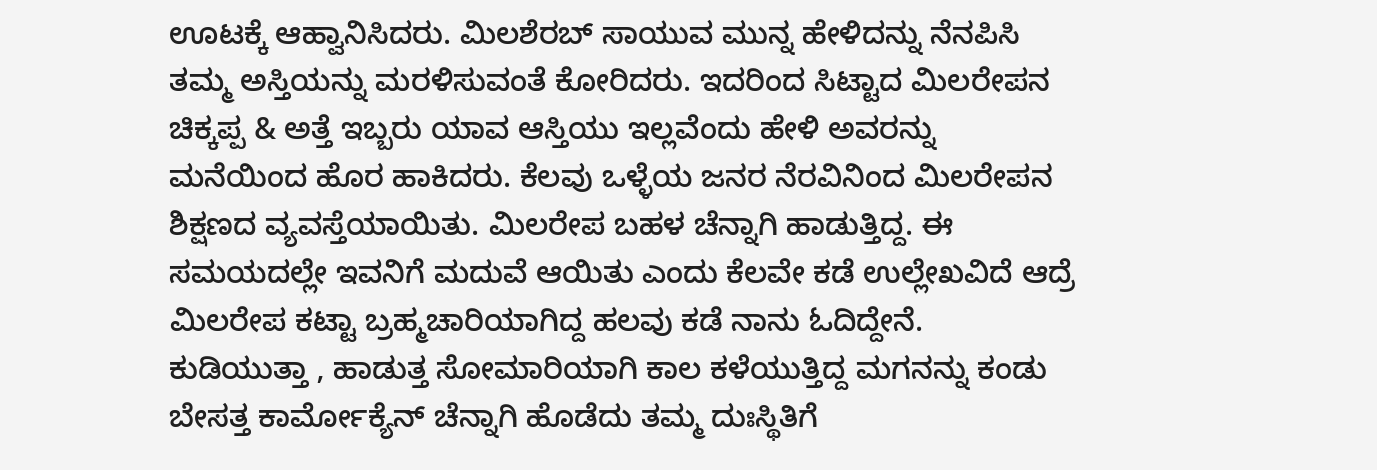ಊಟಕ್ಕೆ ಆಹ್ವಾನಿಸಿದರು. ಮಿಲಶೆರಬ್ ಸಾಯುವ ಮುನ್ನ ಹೇಳಿದನ್ನು ನೆನಪಿಸಿ ತಮ್ಮ ಅಸ್ತಿಯನ್ನು ಮರಳಿಸುವಂತೆ ಕೋರಿದರು. ಇದರಿಂದ ಸಿಟ್ಟಾದ ಮಿಲರೇಪನ ಚಿಕ್ಕಪ್ಪ & ಅತ್ತೆ ಇಬ್ಬರು ಯಾವ ಆಸ್ತಿಯು ಇಲ್ಲವೆಂದು ಹೇಳಿ ಅವರನ್ನು ಮನೆಯಿಂದ ಹೊರ ಹಾಕಿದರು. ಕೆಲವು ಒಳ್ಳೆಯ ಜನರ ನೆರವಿನಿಂದ ಮಿಲರೇಪನ ಶಿಕ್ಷಣದ ವ್ಯವಸ್ತೆಯಾಯಿತು. ಮಿಲರೇಪ ಬಹಳ ಚೆನ್ನಾಗಿ ಹಾಡುತ್ತಿದ್ದ. ಈ ಸಮಯದಲ್ಲೇ ಇವನಿಗೆ ಮದುವೆ ಆಯಿತು ಎಂದು ಕೆಲವೇ ಕಡೆ ಉಲ್ಲೇಖವಿದೆ ಆದ್ರೆ ಮಿಲರೇಪ ಕಟ್ಟಾ ಬ್ರಹ್ಮಚಾರಿಯಾಗಿದ್ದ ಹಲವು ಕಡೆ ನಾನು ಓದಿದ್ದೇನೆ.
ಕುಡಿಯುತ್ತಾ , ಹಾಡುತ್ತ ಸೋಮಾರಿಯಾಗಿ ಕಾಲ ಕಳೆಯುತ್ತಿದ್ದ ಮಗನನ್ನು ಕಂಡು ಬೇಸತ್ತ ಕಾರ್ಮೋಕ್ಯೆನ್ ಚೆನ್ನಾಗಿ ಹೊಡೆದು ತಮ್ಮ ದುಃಸ್ಥಿತಿಗೆ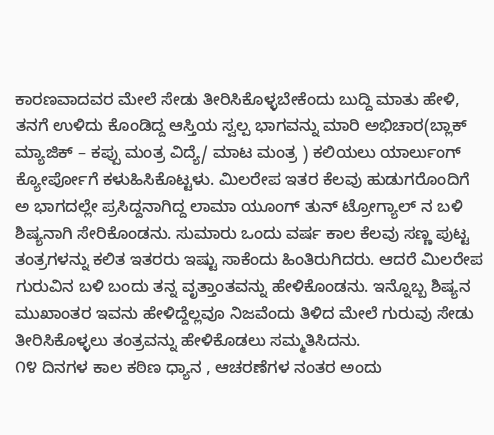ಕಾರಣವಾದವರ ಮೇಲೆ ಸೇಡು ತೀರಿಸಿಕೊಳ್ಳಬೇಕೆಂದು ಬುದ್ದಿ ಮಾತು ಹೇಳಿ, ತನಗೆ ಉಳಿದು ಕೊಂಡಿದ್ದ ಆಸ್ತಿಯ ಸ್ವಲ್ಪ ಭಾಗವನ್ನು ಮಾರಿ ಅಭಿಚಾರ(ಬ್ಲಾಕ್ ಮ್ಯಾಜಿಕ್ – ಕಪ್ಪು ಮಂತ್ರ ವಿದ್ಯೆ/ ಮಾಟ ಮಂತ್ರ ) ಕಲಿಯಲು ಯಾರ್ಲುಂಗ್ ಕ್ಯೋರ್ಪೋಗೆ ಕಳುಹಿಸಿಕೊಟ್ಟಳು. ಮಿಲರೇಪ ಇತರ ಕೆಲವು ಹುಡುಗರೊಂದಿಗೆ ಅ ಭಾಗದಲ್ಲೇ ಪ್ರಸಿದ್ದನಾಗಿದ್ದ ಲಾಮಾ ಯೂಂಗ್ ತುನ್ ಟ್ರೋಗ್ಯಾಲ್ ನ ಬಳಿ ಶಿಷ್ಯನಾಗಿ ಸೇರಿಕೊಂಡನು. ಸುಮಾರು ಒಂದು ವರ್ಷ ಕಾಲ ಕೆಲವು ಸಣ್ಣ ಪುಟ್ಟ ತಂತ್ರಗಳನ್ನು ಕಲಿತ ಇತರರು ಇಷ್ಟು ಸಾಕೆಂದು ಹಿಂತಿರುಗಿದರು. ಆದರೆ ಮಿಲರೇಪ ಗುರುವಿನ ಬಳಿ ಬಂದು ತನ್ನ ವೃತ್ತಾಂತವನ್ನು ಹೇಳಿಕೊಂಡನು. ಇನ್ನೊಬ್ಬ ಶಿಷ್ಯನ ಮುಖಾಂತರ ಇವನು ಹೇಳಿದ್ದೆಲ್ಲವೂ ನಿಜವೆಂದು ತಿಳಿದ ಮೇಲೆ ಗುರುವು ಸೇಡು ತೀರಿಸಿಕೊಳ್ಳಲು ತಂತ್ರವನ್ನು ಹೇಳಿಕೊಡಲು ಸಮ್ಮತಿಸಿದನು.
೧೪ ದಿನಗಳ ಕಾಲ ಕಠಿಣ ಧ್ಯಾನ , ಆಚರಣೆಗಳ ನಂತರ ಅಂದು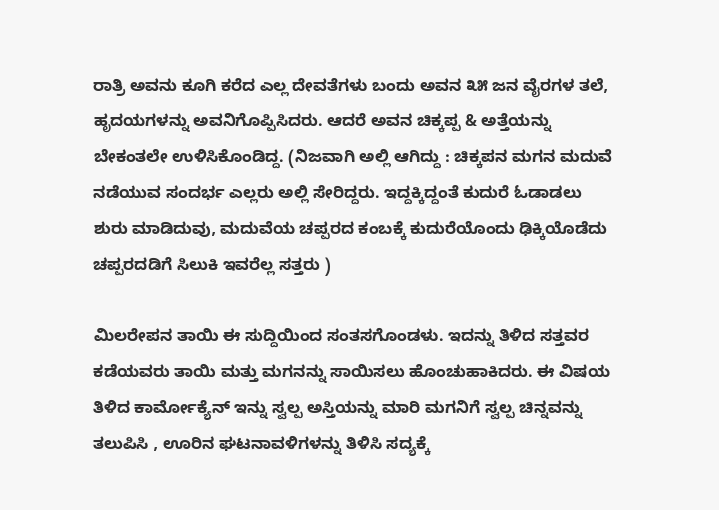ರಾತ್ರಿ ಅವನು ಕೂಗಿ ಕರೆದ ಎಲ್ಲ ದೇವತೆಗಳು ಬಂದು ಅವನ ೩೫ ಜನ ವೈರಗಳ ತಲೆ, ಹೃದಯಗಳನ್ನು ಅವನಿಗೊಪ್ಪಿಸಿದರು. ಆದರೆ ಅವನ ಚಿಕ್ಕಪ್ಪ & ಅತ್ತೆಯನ್ನು ಬೇಕಂತಲೇ ಉಳಿಸಿಕೊಂಡಿದ್ದ. (ನಿಜವಾಗಿ ಅಲ್ಲಿ ಆಗಿದ್ದು : ಚಿಕ್ಕಪನ ಮಗನ ಮದುವೆ ನಡೆಯುವ ಸಂದರ್ಭ ಎಲ್ಲರು ಅಲ್ಲಿ ಸೇರಿದ್ದರು. ಇದ್ದಕ್ಕಿದ್ದಂತೆ ಕುದುರೆ ಓಡಾಡಲು ಶುರು ಮಾಡಿದುವು, ಮದುವೆಯ ಚಪ್ಪರದ ಕಂಬಕ್ಕೆ ಕುದುರೆಯೊಂದು ಢಿಕ್ಕಿಯೊಡೆದು ಚಪ್ಪರದಡಿಗೆ ಸಿಲುಕಿ ಇವರೆಲ್ಲ ಸತ್ತರು )

ಮಿಲರೇಪನ ತಾಯಿ ಈ ಸುದ್ದಿಯಿಂದ ಸಂತಸಗೊಂಡಳು. ಇದನ್ನು ತಿಳಿದ ಸತ್ತವರ ಕಡೆಯವರು ತಾಯಿ ಮತ್ತು ಮಗನನ್ನು ಸಾಯಿಸಲು ಹೊಂಚುಹಾಕಿದರು. ಈ ವಿಷಯ ತಿಳಿದ ಕಾರ್ಮೋಕ್ಯೆನ್ ಇನ್ನು ಸ್ವಲ್ಪ ಅಸ್ತಿಯನ್ನು ಮಾರಿ ಮಗನಿಗೆ ಸ್ವಲ್ಪ ಚಿನ್ನವನ್ನು ತಲುಪಿಸಿ , ಊರಿನ ಘಟನಾವಳಿಗಳನ್ನು ತಿಳಿಸಿ ಸದ್ಯಕ್ಕೆ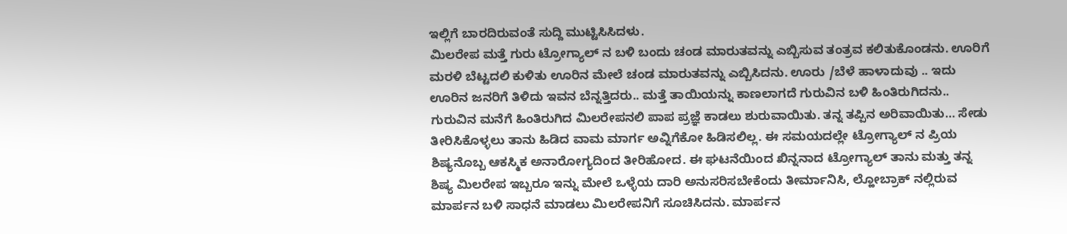ಇಲ್ಲಿಗೆ ಬಾರದಿರುವಂತೆ ಸುದ್ದಿ ಮುಟ್ಟಿಸಿಸಿದಳು.
ಮಿಲರೇಪ ಮತ್ತೆ ಗುರು ಟ್ರೋಗ್ಯಾಲ್ ನ ಬಳಿ ಬಂದು ಚಂಡ ಮಾರುತವನ್ನು ಎಬ್ಬಿಸುವ ತಂತ್ರವ ಕಲಿತುಕೊಂಡನು. ಊರಿಗೆ ಮರಳಿ ಬೆಟ್ಟದಲಿ ಕುಳಿತು ಊರಿನ ಮೇಲೆ ಚಂಡ ಮಾರುತವನ್ನು ಎಬ್ಬಿಸಿದನು. ಊರು /ಬೆಳೆ ಹಾಳಾದುವು .. ಇದು ಊರಿನ ಜನರಿಗೆ ತಿಳಿದು ಇವನ ಬೆನ್ನತ್ತಿದರು.. ಮತ್ತೆ ತಾಯಿಯನ್ನು ಕಾಣಲಾಗದೆ ಗುರುವಿನ ಬಳಿ ಹಿಂತಿರುಗಿದನು..
ಗುರುವಿನ ಮನೆಗೆ ಹಿಂತಿರುಗಿದ ಮಿಲರೇಪನಲಿ ಪಾಪ ಪ್ರಜ್ಞೆ ಕಾಡಲು ಶುರುವಾಯಿತು. ತನ್ನ ತಪ್ಪಿನ ಅರಿವಾಯಿತು… ಸೇಡು ತೀರಿಸಿಕೊಳ್ಳಲು ತಾನು ಹಿಡಿದ ವಾಮ ಮಾರ್ಗ ಅವ್ನಿಗೆಕೋ ಹಿಡಿಸಲಿಲ್ಲ. ಈ ಸಮಯದಲ್ಲೇ ಟ್ರೋಗ್ಯಾಲ್ ನ ಪ್ರಿಯ ಶಿಷ್ಯನೊಬ್ಬ ಆಕಸ್ಮಿಕ ಅನಾರೋಗ್ಯದಿಂದ ತೀರಿಹೋದ. ಈ ಘಟನೆಯಿಂದ ಖಿನ್ನನಾದ ಟ್ರೋಗ್ಯಾಲ್ ತಾನು ಮತ್ತು ತನ್ನ ಶಿಷ್ಯ ಮಿಲರೇಪ ಇಬ್ಬರೂ ಇನ್ನು ಮೇಲೆ ಒಳ್ಳೆಯ ದಾರಿ ಅನುಸರಿಸಬೇಕೆಂದು ತೀರ್ಮಾನಿಸಿ, ಲ್ಹೋಬ್ರಾಕ್ ನಲ್ಲಿರುವ ಮಾರ್ಪನ ಬಳಿ ಸಾಧನೆ ಮಾಡಲು ಮಿಲರೇಪನಿಗೆ ಸೂಚಿಸಿದನು. ಮಾರ್ಪನ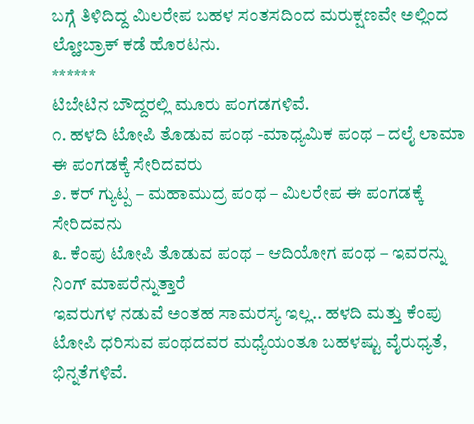ಬಗ್ಗೆ ತಿಳಿದಿದ್ದ ಮಿಲರೇಪ ಬಹಳ ಸಂತಸದಿಂದ ಮರುಕ್ಷಣವೇ ಅಲ್ಲಿಂದ ಲ್ಹೋಬ್ರಾಕ್ ಕಡೆ ಹೊರಟನು.
******
ಟಿಬೇಟಿನ ಬೌದ್ದರಲ್ಲಿ ಮೂರು ಪಂಗಡಗಳಿವೆ.
೧. ಹಳದಿ ಟೋಪಿ ತೊಡುವ ಪಂಥ -ಮಾಧ್ಯಮಿಕ ಪಂಥ – ದಲೈ ಲಾಮಾ ಈ ಪಂಗಡಕ್ಕೆ ಸೇರಿದವರು
೨. ಕರ್ ಗ್ಯುಟ್ಪ – ಮಹಾಮುದ್ರ ಪಂಥ – ಮಿಲರೇಪ ಈ ಪಂಗಡಕ್ಕೆ ಸೇರಿದವನು
೩. ಕೆಂಪು ಟೋಪಿ ತೊಡುವ ಪಂಥ – ಆದಿಯೋಗ ಪಂಥ – ಇವರನ್ನು ನಿಂಗ್ ಮಾಪರೆನ್ನುತ್ತಾರೆ
ಇವರುಗಳ ನಡುವೆ ಅಂತಹ ಸಾಮರಸ್ಯ ಇಲ್ಲ.. ಹಳದಿ ಮತ್ತು ಕೆಂಪು ಟೋಪಿ ಧರಿಸುವ ಪಂಥದವರ ಮಧ್ಯೆಯಂತೂ ಬಹಳಷ್ಟು ವೈರುಧ್ಯತೆ, ಭಿನ್ನತೆಗಳಿವೆ.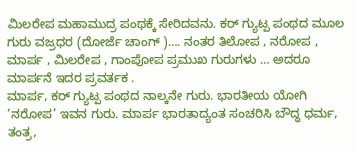ಮಿಲರೇಪ ಮಹಾಮುದ್ರ ಪಂಥಕ್ಕೆ ಸೇರಿದವನು. ಕರ್ ಗ್ಯುಟ್ಪ ಪಂಥದ ಮೂಲ ಗುರು ವಜ್ರಧರ (ದೋರ್ಜೆ ಚಾಂಗ್ )…. ನಂತರ ತಿಲೋಪ , ನರೋಪ , ಮಾರ್ಪ , ಮಿಲರೇಪ , ಗಾಂಪೋಪ ಪ್ರಮುಖ ಗುರುಗಳು … ಅದರೂ ಮಾರ್ಪನೆ ಇದರ ಪ್ರವರ್ತಕ .
ಮಾರ್ಪ, ಕರ್ ಗ್ಯುಟ್ಪ ಪಂಥದ ನಾಲ್ಕನೇ ಗುರು. ಭಾರತೀಯ ಯೋಗಿ ‘ನರೋಪ’ ಇವನ ಗುರು. ಮಾರ್ಪ ಭಾರತಾದ್ಯಂತ ಸಂಚರಿಸಿ ಬೌದ್ಧ ಧರ್ಮ, ತಂತ್ರ,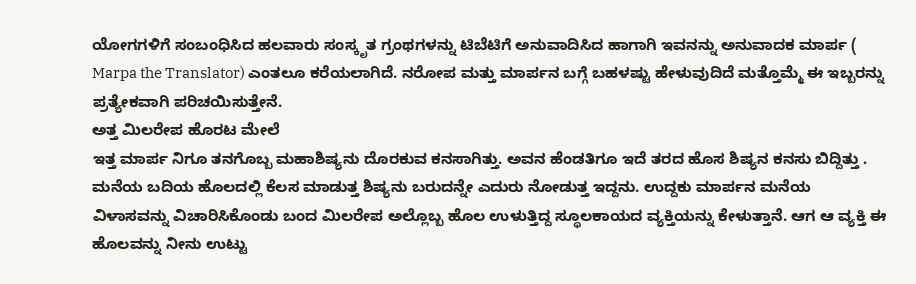ಯೋಗಗಳಿಗೆ ಸಂಬಂಧಿಸಿದ ಹಲವಾರು ಸಂಸ್ಕೃತ ಗ್ರಂಥಗಳನ್ನು ಟಿಬೆಟಿಗೆ ಅನುವಾದಿಸಿದ ಹಾಗಾಗಿ ಇವನನ್ನು ಅನುವಾದಕ ಮಾರ್ಪ ( Marpa the Translator) ಎಂತಲೂ ಕರೆಯಲಾಗಿದೆ. ನರೋಪ ಮತ್ತು ಮಾರ್ಪನ ಬಗ್ಗೆ ಬಹಳಷ್ಟು ಹೇಳುವುದಿದೆ ಮತ್ತೊಮ್ಮೆ ಈ ಇಬ್ಬರನ್ನು ಪ್ರತ್ಯೇಕವಾಗಿ ಪರಿಚಯಿಸುತ್ತೇನೆ.
ಅತ್ತ ಮಿಲರೇಪ ಹೊರಟ ಮೇಲೆ
ಇತ್ತ ಮಾರ್ಪ ನಿಗೂ ತನಗೊಬ್ಬ ಮಹಾಶಿಷ್ಯನು ದೊರಕುವ ಕನಸಾಗಿತ್ತು. ಅವನ ಹೆಂಡತಿಗೂ ಇದೆ ತರದ ಹೊಸ ಶಿಷ್ಯನ ಕನಸು ಬಿದ್ದಿತ್ತು . ಮನೆಯ ಬದಿಯ ಹೊಲದಲ್ಲಿ ಕೆಲಸ ಮಾಡುತ್ತ ಶಿಷ್ಯನು ಬರುದನ್ನೇ ಎದುರು ನೋಡುತ್ತ ಇದ್ದನು. ಉದ್ದಕು ಮಾರ್ಪನ ಮನೆಯ ವಿಳಾಸವನ್ನು ವಿಚಾರಿಸಿಕೊಂಡು ಬಂದ ಮಿಲರೇಪ ಅಲ್ಲೊಬ್ಬ ಹೊಲ ಉಳುತ್ತಿದ್ದ ಸ್ಥೂಲಕಾಯದ ವ್ಯಕ್ತಿಯನ್ನು ಕೇಳುತ್ತಾನೆ. ಆಗ ಆ ವ್ಯಕ್ತಿ ಈ ಹೊಲವನ್ನು ನೀನು ಉಟ್ಟು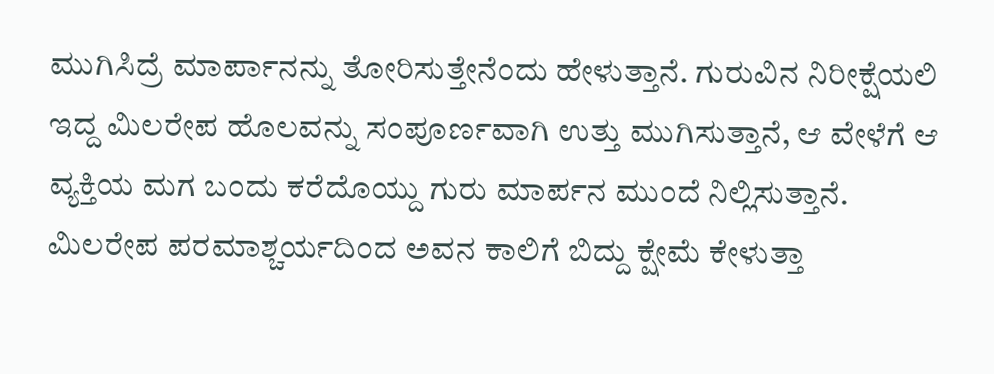ಮುಗಿಸಿದ್ರೆ ಮಾರ್ಪಾನನ್ನು ತೋರಿಸುತ್ತೇನೆಂದು ಹೇಳುತ್ತಾನೆ. ಗುರುವಿನ ನಿರೀಕ್ಷೆಯಲಿ ಇದ್ದ ಮಿಲರೇಪ ಹೊಲವನ್ನು ಸಂಪೂರ್ಣವಾಗಿ ಉತ್ತು ಮುಗಿಸುತ್ತಾನೆ, ಆ ವೇಳೆಗೆ ಆ ವ್ಯಕ್ತಿಯ ಮಗ ಬಂದು ಕರೆದೊಯ್ದು ಗುರು ಮಾರ್ಪನ ಮುಂದೆ ನಿಲ್ಲಿಸುತ್ತಾನೆ. ಮಿಲರೇಪ ಪರಮಾಶ್ಚರ್ಯದಿಂದ ಅವನ ಕಾಲಿಗೆ ಬಿದ್ದು ಕ್ಷೇಮೆ ಕೇಳುತ್ತಾ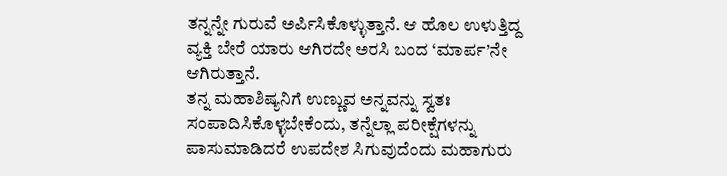ತನ್ನನ್ನೇ ಗುರುವೆ ಅರ್ಪಿಸಿಕೊಳ್ಳುತ್ತಾನೆ. ಆ ಹೊಲ ಉಳುತ್ತಿದ್ದ ವ್ಯಕ್ತಿ ಬೇರೆ ಯಾರು ಆಗಿರದೇ ಅರಸಿ ಬಂದ ‘ಮಾರ್ಪ’ನೇ ಆಗಿರುತ್ತಾನೆ.
ತನ್ನ ಮಹಾಶಿಷ್ಯನಿಗೆ ಉಣ್ಣುವ ಅನ್ನವನ್ನು ಸ್ವತಃ ಸಂಪಾದಿಸಿಕೊಳ್ಳಬೇಕೆಂದು, ತನ್ನೆಲ್ಲಾ ಪರೀಕ್ಷೆಗಳನ್ನು ಪಾಸುಮಾಡಿದರೆ ಉಪದೇಶ ಸಿಗುವುದೆಂದು ಮಹಾಗುರು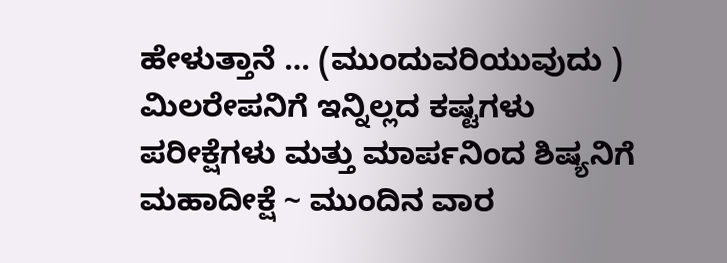ಹೇಳುತ್ತಾನೆ … (ಮುಂದುವರಿಯುವುದು )
ಮಿಲರೇಪನಿಗೆ ಇನ್ನಿಲ್ಲದ ಕಷ್ಟಗಳು ಪರೀಕ್ಷೆಗಳು ಮತ್ತು ಮಾರ್ಪನಿಂದ ಶಿಷ್ಯನಿಗೆ ಮಹಾದೀಕ್ಷೆ ~ ಮುಂದಿನ ವಾರ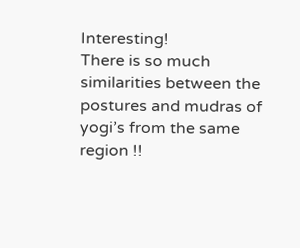Interesting!
There is so much similarities between the postures and mudras of yogi’s from the same region !!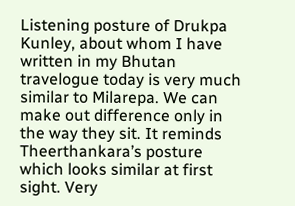Listening posture of Drukpa Kunley, about whom I have written in my Bhutan travelogue today is very much similar to Milarepa. We can make out difference only in the way they sit. It reminds Theerthankara’s posture which looks similar at first sight. Very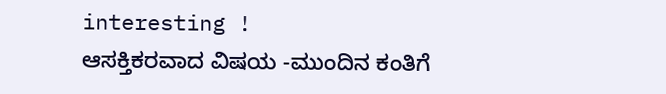interesting !
ಆಸಕ್ತಿಕರವಾದ ವಿಷಯ -ಮುಂದಿನ ಕಂತಿಗೆ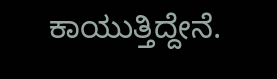ಕಾಯುತ್ತಿದ್ದೇನೆ.